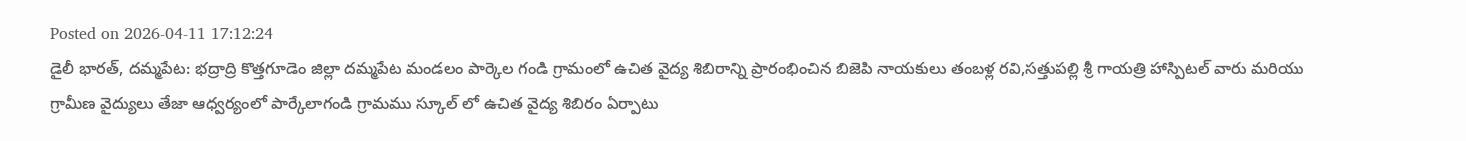Posted on 2026-04-11 17:12:24
డైలీ భారత్, దమ్మపేట: భద్రాద్రి కొత్తగూడెం జిల్లా దమ్మపేట మండలం పార్కెల గండి గ్రామంలో ఉచిత వైద్య శిబిరాన్ని ప్రారంభించిన బిజెపి నాయకులు తంబళ్ల రవి,సత్తుపల్లి శ్రీ గాయత్రి హాస్పిటల్ వారు మరియు గ్రామీణ వైద్యులు తేజా ఆధ్వర్యంలో పార్కేలాగండి గ్రామము స్కూల్ లో ఉచిత వైద్య శిబిరం ఏర్పాటు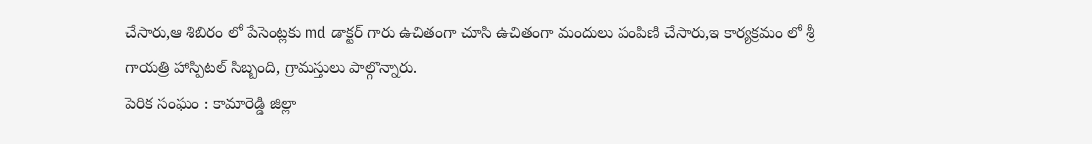చేసారు,ఆ శిబిరం లో పేసెంట్లకు md డాక్టర్ గారు ఉచితంగా చూసి ఉచితంగా మందులు పంపిణి చేసారు,ఇ కార్యక్రమం లో శ్రీ గాయత్రి హాస్పిటల్ సిబ్బంది, గ్రామస్తులు పాల్గొన్నారు.
పెరిక సంఘం : కామారెడ్డి జిల్లా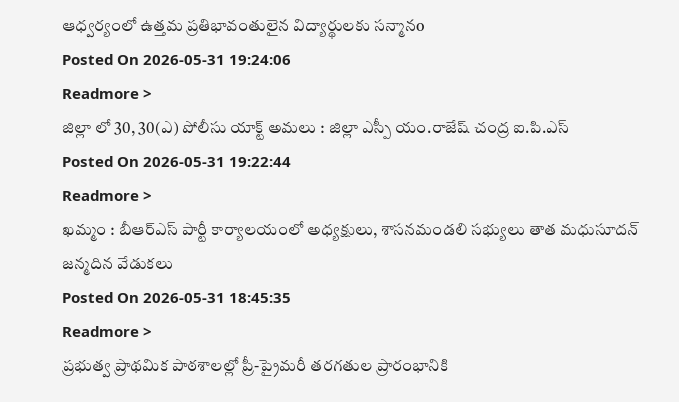ఆధ్వర్యంలో ఉత్తమ ప్రతిభావంతులైన విద్యార్థులకు సన్మానo
Posted On 2026-05-31 19:24:06
Readmore >
జిల్లా లో 30, 30(ఎ) పోలీసు యాక్ట్ అమలు : జిల్లా ఎస్పీ యం.రాజేష్ చంద్ర ఐ.పి.ఎస్
Posted On 2026-05-31 19:22:44
Readmore >
ఖమ్మం : బీఆర్ఎస్ పార్టీ కార్యాలయంలో అధ్యక్షులు, శాసనమండలి సభ్యులు తాత మధుసూదన్ జన్మదిన వేడుకలు
Posted On 2026-05-31 18:45:35
Readmore >
ప్రభుత్వ ప్రాథమిక పాఠశాలల్లో ప్రీ-ప్రైమరీ తరగతుల ప్రారంభానికి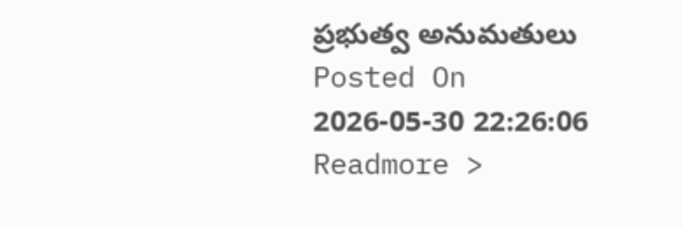ప్రభుత్వ అనుమతులు
Posted On 2026-05-30 22:26:06
Readmore >